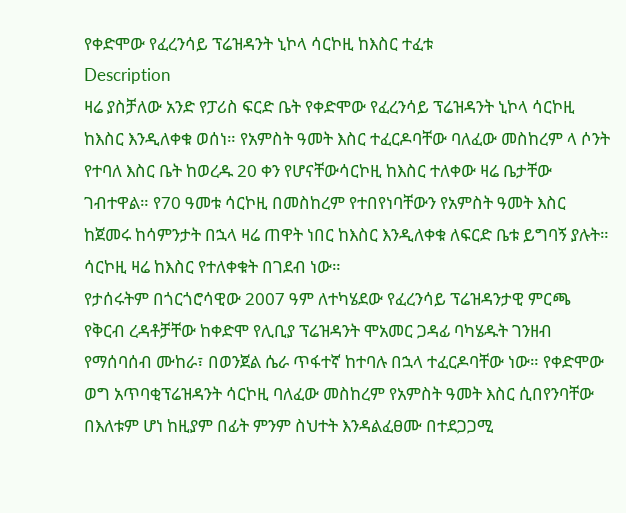የቀድሞው የፈረንሳይ ፕሬዝዳንት ኒኮላ ሳርኮዚ ከእስር ተፈቱ
Description
ዛሬ ያስቻለው አንድ የፓሪስ ፍርድ ቤት የቀድሞው የፈረንሳይ ፕሬዝዳንት ኒኮላ ሳርኮዚ ከእስር እንዲለቀቁ ወሰነ። የአምስት ዓመት እስር ተፈርዶባቸው ባለፈው መስከረም ላ ሶንት የተባለ እስር ቤት ከወረዱ 20 ቀን የሆናቸውሳርኮዚ ከእስር ተለቀው ዛሬ ቤታቸው ገብተዋል። የ70 ዓመቱ ሳርኮዚ በመስከረም የተበየነባቸውን የአምስት ዓመት እስር ከጀመሩ ከሳምንታት በኋላ ዛሬ ጠዋት ነበር ከእስር እንዲለቀቁ ለፍርድ ቤቱ ይግባኝ ያሉት። ሳርኮዚ ዛሬ ከእስር የተለቀቁት በገደብ ነው።
የታሰሩትም በጎርጎሮሳዊው 2007 ዓም ለተካሄደው የፈረንሳይ ፕሬዝዳንታዊ ምርጫ የቅርብ ረዳቶቻቸው ከቀድሞ የሊቢያ ፕሬዝዳንት ሞአመር ጋዳፊ ባካሄዱት ገንዘብ የማሰባሰብ ሙከራ፣ በወንጀል ሴራ ጥፋተኛ ከተባሉ በኋላ ተፈርዶባቸው ነው። የቀድሞው ወግ አጥባቂፕሬዝዳንት ሳርኮዚ ባለፈው መስከረም የአምስት ዓመት እስር ሲበየንባቸው በእለቱም ሆነ ከዚያም በፊት ምንም ስህተት እንዳልፈፀሙ በተደጋጋሚ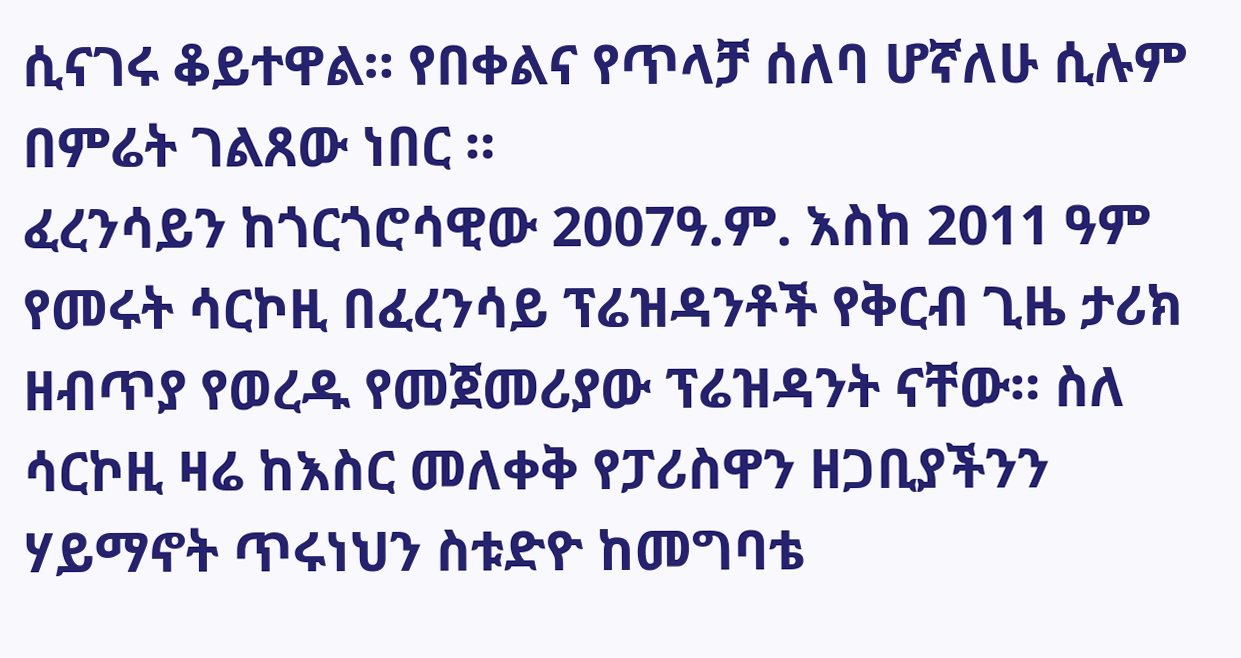ሲናገሩ ቆይተዋል። የበቀልና የጥላቻ ሰለባ ሆኛለሁ ሲሉም በምሬት ገልጸው ነበር ።
ፈረንሳይን ከጎርጎሮሳዊው 2007ዓ.ም. እስከ 2011 ዓም የመሩት ሳርኮዚ በፈረንሳይ ፕሬዝዳንቶች የቅርብ ጊዜ ታሪክ ዘብጥያ የወረዱ የመጀመሪያው ፕሬዝዳንት ናቸው። ስለ ሳርኮዚ ዛሬ ከእስር መለቀቅ የፓሪስዋን ዘጋቢያችንን ሃይማኖት ጥሩነህን ስቱድዮ ከመግባቴ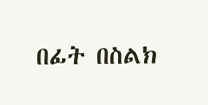በፊት በስልክ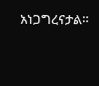አነጋግረናታል።